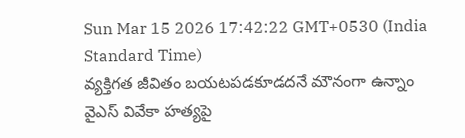Sun Mar 15 2026 17:42:22 GMT+0530 (India Standard Time)
వ్యక్తిగత జీవితం బయటపడకూడదనే మౌనంగా ఉన్నాం
వైఎస్ వివేకా హత్యపై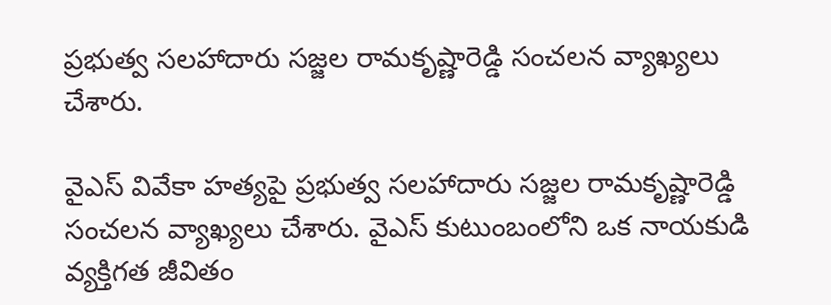ప్రభుత్వ సలహాదారు సజ్జల రామకృష్ణారెడ్డి సంచలన వ్యాఖ్యలు చేశారు.

వైఎస్ వివేకా హత్యపై ప్రభుత్వ సలహాదారు సజ్జల రామకృష్ణారెడ్డి సంచలన వ్యాఖ్యలు చేశారు. వైఎస్ కుటుంబంలోని ఒక నాయకుడి వ్యక్తిగత జీవితం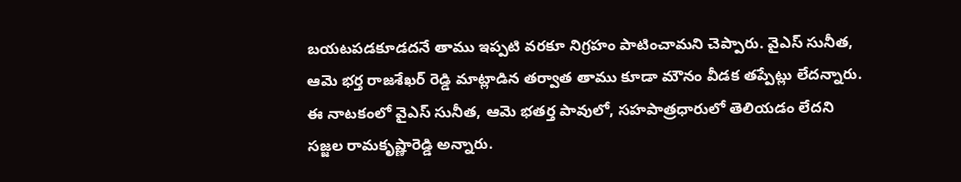బయటపడకూడదనే తాము ఇప్పటి వరకూ నిగ్రహం పాటించామని చెప్పారు. వైఎస్ సునీత, ఆమె భర్త రాజశేఖర్ రెడ్డి మాట్లాడిన తర్వాత తాము కూడా మౌనం వీడక తప్పేట్లు లేదన్నారు. ఈ నాటకంలో వైఎస్ సునీత, ఆమె భతర్త పావులో, సహపాత్రధారులో తెలియడం లేదని సజ్జల రామకృష్ణారెడ్డి అన్నారు.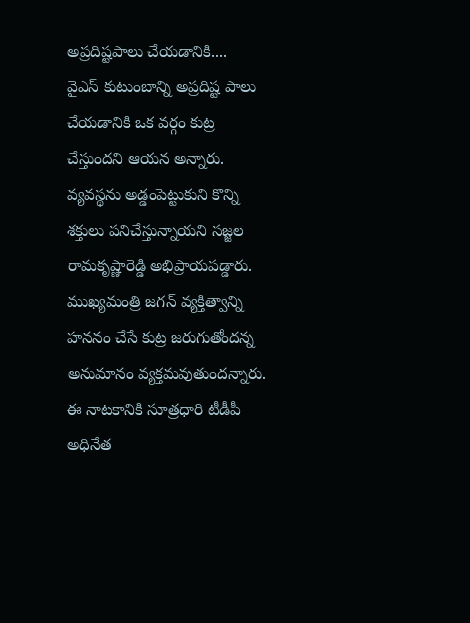అప్రదిష్టపాలు చేయడానికి....
వైఎస్ కుటుంబాన్ని అప్రదిష్ట పాలు చేయడానికి ఒక వర్గం కుట్ర చేస్తుందని ఆయన అన్నారు. వ్యవస్థను అడ్డంపెట్టుకుని కొన్ని శక్తులు పనిచేస్తున్నాయని సజ్జల రామకృష్ణారెడ్డి అభిప్రాయపడ్డారు. ముఖ్యమంత్రి జగన్ వ్యక్తిత్వాన్ని హననం చేసే కుట్ర జరుగుతోందన్న అనుమానం వ్యక్తమవుతుందన్నారు. ఈ నాటకానికి సూత్రధారి టీడీపీ అధినేత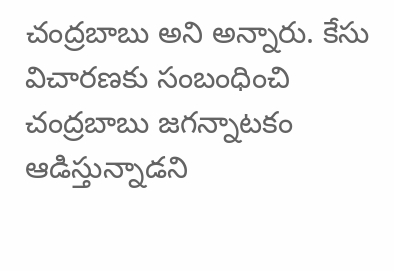చంద్రబాబు అని అన్నారు. కేసు విచారణకు సంబంధించి చంద్రబాబు జగన్నాటకం ఆడిస్తున్నాడని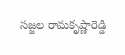సజ్జల రామకృష్ణారెడ్డి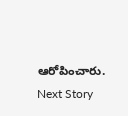ఆరోపించారు.
Next Story